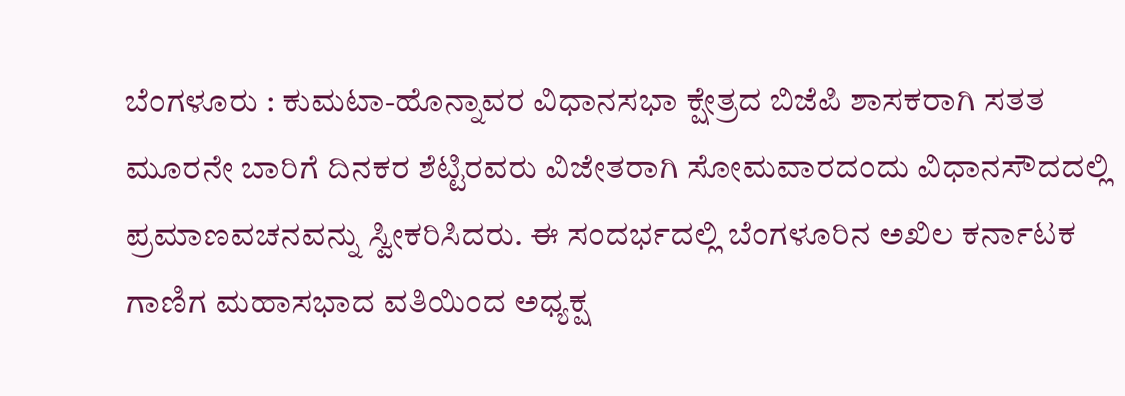ಬೆಂಗಳೂರು : ಕುಮಟಾ-ಹೊನ್ನಾವರ ವಿಧಾನಸಭಾ ಕ್ಷೇತ್ರದ ಬಿಜೆಪಿ ಶಾಸಕರಾಗಿ ಸತತ ಮೂರನೇ ಬಾರಿಗೆ ದಿನಕರ ಶೆಟ್ಟಿರವರು ವಿಜೇತರಾಗಿ ಸೋಮವಾರದಂದು ವಿಧಾನಸೌದದಲ್ಲಿ ಪ್ರಮಾಣವಚನವನ್ನು ಸ್ವೀಕರಿಸಿದರು. ಈ ಸಂದರ್ಭದಲ್ಲಿ ಬೆಂಗಳೂರಿನ ಅಖಿಲ ಕರ್ನಾಟಕ ಗಾಣಿಗ ಮಹಾಸಭಾದ ವತಿಯಿಂದ ಅಧ್ಯಕ್ಷ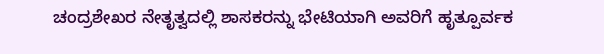ಚಂದ್ರಶೇಖರ ನೇತೃತ್ವದಲ್ಲಿ ಶಾಸಕರನ್ನು ಭೇಟಿಯಾಗಿ ಅವರಿಗೆ ಹೃತ್ಪೂರ್ವಕ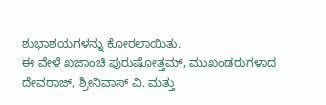ಶುಭಾಶಯಗಳನ್ನು ಕೋರಲಾಯಿತು.
ಈ ವೇಳೆ ಖಜಾಂಚಿ ಪುರುಷೋತ್ತಮ್, ಮುಖಂಡರುಗಳಾದ ದೇವರಾಜ್, ಶ್ರೀನಿವಾಸ್ ವಿ. ಮತ್ತು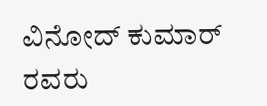ವಿನೋದ್ ಕುಮಾರ್ ರವರು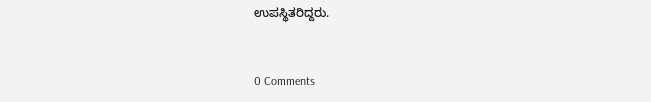ಉಪಸ್ಥಿತರಿದ್ದರು.


0 Comments